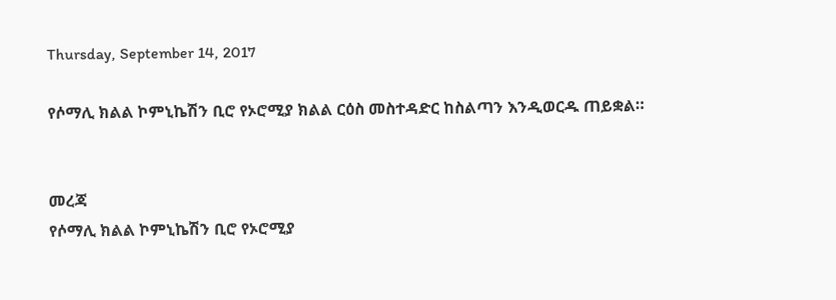Thursday, September 14, 2017

የሶማሊ ክልል ኮምኒኬሽን ቢሮ የኦሮሚያ ክልል ርዕስ መስተዳድር ከስልጣን እንዲወርዱ ጠይቋል።


መረጃ
የሶማሊ ክልል ኮምኒኬሽን ቢሮ የኦሮሚያ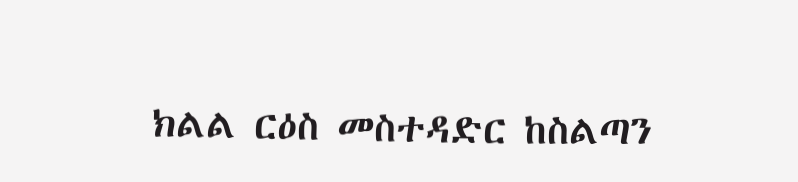ክልል ርዕስ መስተዳድር ከስልጣን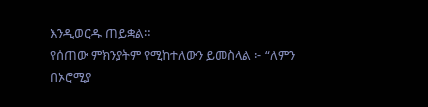እንዲወርዱ ጠይቋል።
የሰጠው ምክንያትም የሚከተለውን ይመስላል ፦ “ለምን በኦሮሚያ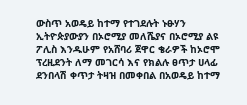ውስጥ አወዴይ ከተማ የተገደሉት ኑፁሃን ኢትዮጵያውያን በኦሮሚያ መለሼያና በኦሮሚያ ልዩ ፖሊስ እንዱሁም የአሸባሪ ጀዋር ቄራዎች ከኦሮሞ ፕረዚደንት ለማ መገርሳ እና የክልሉ ፀጥታ ሀላፊ ደንበላሽ ቀጥታ ትዛዝ በመቀበል በአወዴይ ከተማ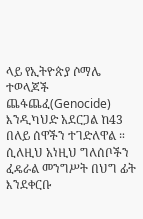ላይ የኢትዮጵያ ሶማሌ ተወላጆች ጨፋጨፈ(Genocide) እንዲካህድ አደርጋል ከ43 በለይ ሰዋችን ተገድለዋል ። ሲለዚህ አነዚህ ግለሰቦችን ፈዴራል መንግሥት በህግ ፊት እንደቀርቡ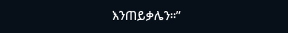እንጠይቃሌን።”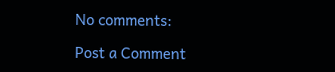No comments:

Post a Comment